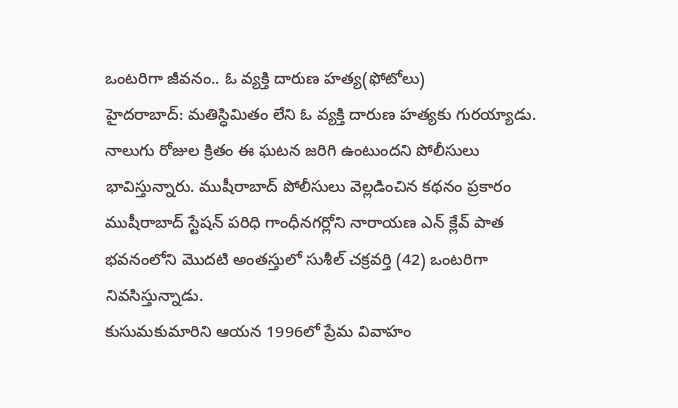ఒంటరిగా జీవనం.. ఓ వ్యక్తి దారుణ హత్య(ఫోటోలు)
హైదరాబాద్: మతిస్ధిమితం లేని ఓ వ్యక్తి దారుణ హత్యకు గురయ్యాడు. నాలుగు రోజుల క్రితం ఈ ఘటన జరిగి ఉంటుందని పోలీసులు భావిస్తున్నారు. ముషీరాబాద్ పోలీసులు వెల్లడించిన కథనం ప్రకారం ముషీరాబాద్ స్టేషన్ పరిధి గాంధీనగర్లోని నారాయణ ఎన్ క్లేవ్ పాత భవనంలోని మొదటి అంతస్తులో సుశీల్ చక్రవర్తి (42) ఒంటరిగా నివసిస్తున్నాడు.
కుసుమకుమారిని ఆయన 1996లో ప్రేమ వివాహం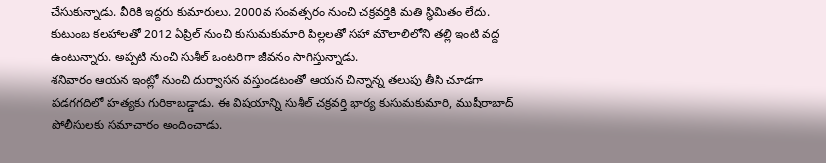చేసుకున్నాడు. వీరికి ఇద్దరు కుమారులు. 2000వ సంవత్సరం నుంచి చక్రవర్తికి మతి స్ధిమితం లేదు. కుటుంబ కలహాలతో 2012 ఏప్రిల్ నుంచి కుసుమకుమారి పిల్లలతో సహా మౌలాలిలోని తల్లి ఇంటి వద్ద ఉంటున్నారు. అప్పటి నుంచి సుశీల్ ఒంటరిగా జీవనం సాగిస్తున్నాడు.
శనివారం ఆయన ఇంట్లో నుంచి దుర్వాసన వస్తుండటంతో ఆయన చిన్నాన్న తలుపు తీసి చూడగా పడగగదిలో హత్యకు గురికాబడ్డాడు. ఈ విషయాన్ని సుశీల్ చక్రవర్తి భార్య కుసుమకుమారి, ముషీరాబాద్ పోలీసులకు సమాచారం అందించాడు.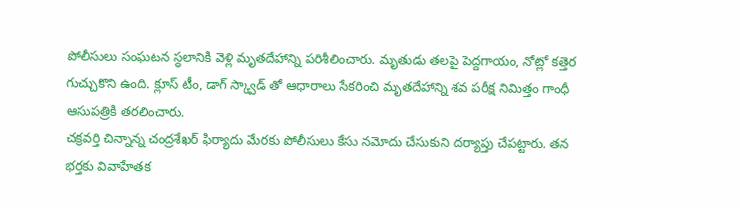పోలీసులు సంఘటన స్ధలానికి వెళ్లి మృతదేహాన్ని పరిశీలించారు. మృతుడు తలపై పెద్దగాయం, నోట్లో కత్తెర గుచ్చుకొని ఉంది. క్లూస్ టీం, డాగ్ స్క్వాడ్ తో ఆధారాలు సేకరించి మృతదేహాన్ని శవ పరీక్ష నిమిత్తం గాంధీ ఆసుపత్రికి తరలించారు.
చక్రవర్తి చిన్నాన్న చంద్రశేఖర్ ఫిర్యాదు మేరకు పోలీసులు కేసు నమోదు చేసుకుని దర్యాప్తు చేపట్టారు. తన భర్తకు వివాహేతక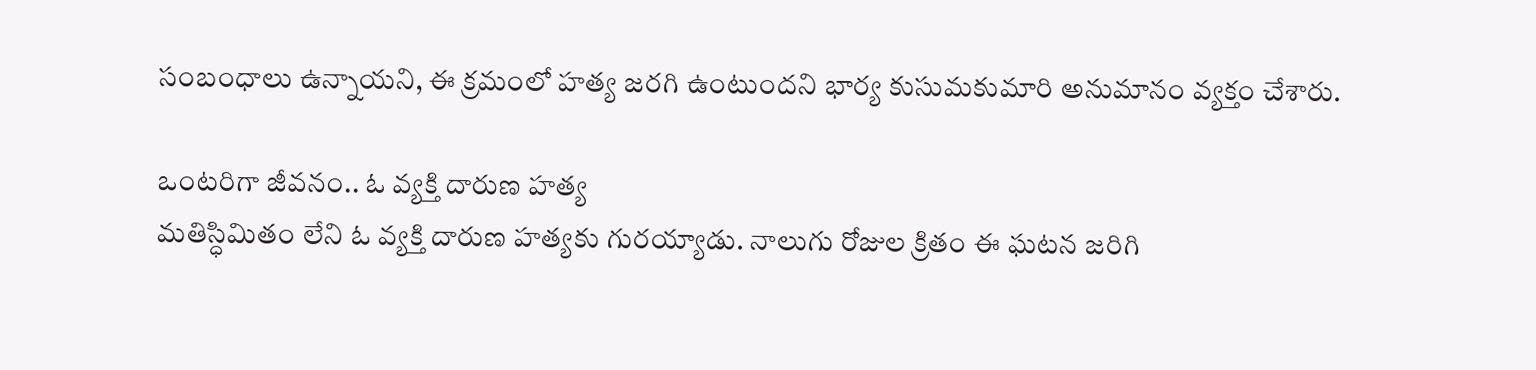సంబంధాలు ఉన్నాయని, ఈ క్రమంలో హత్య జరగి ఉంటుందని భార్య కుసుమకుమారి అనుమానం వ్యక్తం చేశారు.

ఒంటరిగా జీవనం.. ఓ వ్యక్తి దారుణ హత్య
మతిస్ధిమితం లేని ఓ వ్యక్తి దారుణ హత్యకు గురయ్యాడు. నాలుగు రోజుల క్రితం ఈ ఘటన జరిగి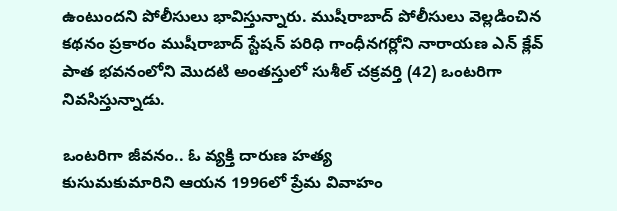ఉంటుందని పోలీసులు భావిస్తున్నారు. ముషీరాబాద్ పోలీసులు వెల్లడించిన కథనం ప్రకారం ముషీరాబాద్ స్టేషన్ పరిధి గాంధీనగర్లోని నారాయణ ఎన్ క్లేవ్ పాత భవనంలోని మొదటి అంతస్తులో సుశీల్ చక్రవర్తి (42) ఒంటరిగా నివసిస్తున్నాడు.

ఒంటరిగా జీవనం.. ఓ వ్యక్తి దారుణ హత్య
కుసుమకుమారిని ఆయన 1996లో ప్రేమ వివాహం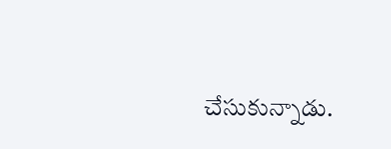చేసుకున్నాడు.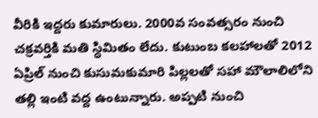వీరికి ఇద్దరు కుమారులు. 2000వ సంవత్సరం నుంచి చక్రవర్తికి మతి స్ధిమితం లేదు. కుటుంబ కలహాలతో 2012 ఏప్రిల్ నుంచి కుసుమకుమారి పిల్లలతో సహా మౌలాలిలోని తల్లి ఇంటి వద్ద ఉంటున్నారు. అప్పటి నుంచి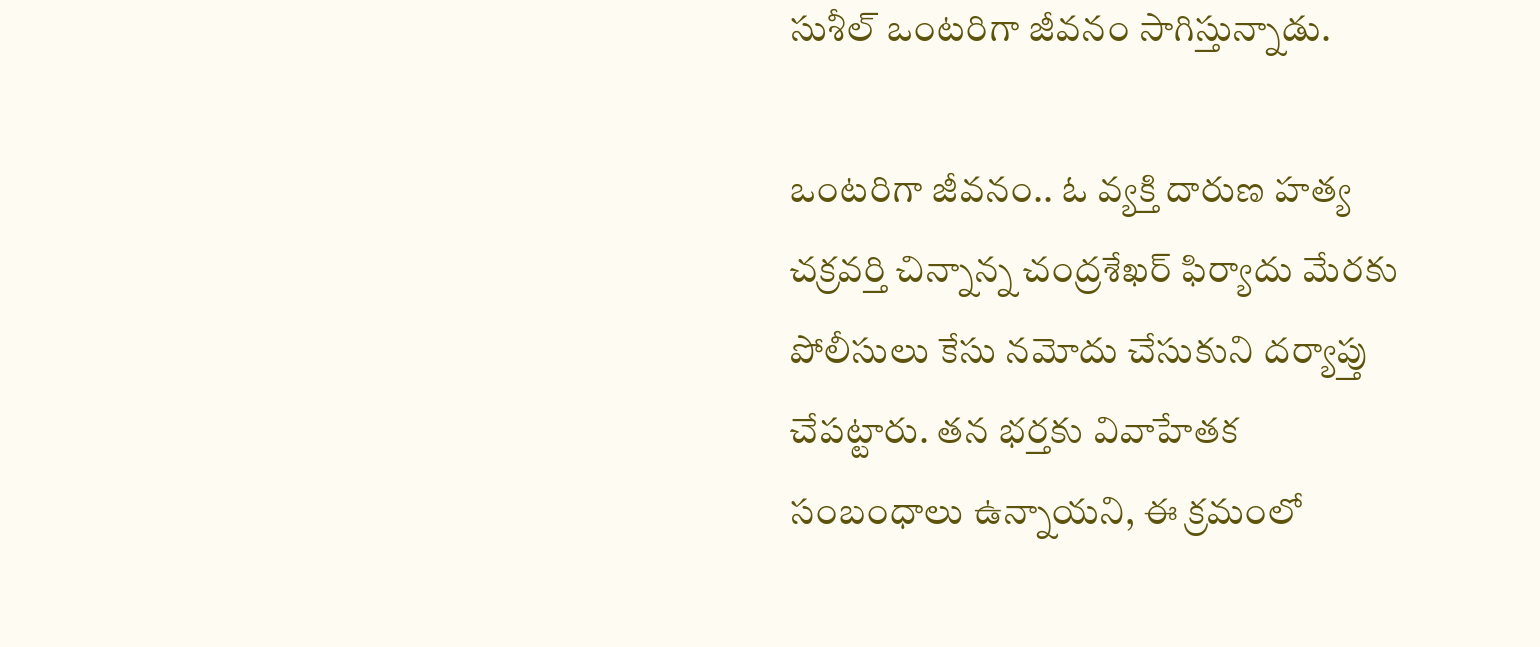సుశీల్ ఒంటరిగా జీవనం సాగిస్తున్నాడు.

ఒంటరిగా జీవనం.. ఓ వ్యక్తి దారుణ హత్య
చక్రవర్తి చిన్నాన్న చంద్రశేఖర్ ఫిర్యాదు మేరకు పోలీసులు కేసు నమోదు చేసుకుని దర్యాప్తు చేపట్టారు. తన భర్తకు వివాహేతక సంబంధాలు ఉన్నాయని, ఈ క్రమంలో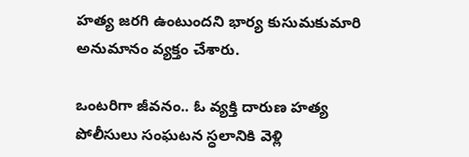హత్య జరగి ఉంటుందని భార్య కుసుమకుమారి అనుమానం వ్యక్తం చేశారు.

ఒంటరిగా జీవనం.. ఓ వ్యక్తి దారుణ హత్య
పోలీసులు సంఘటన స్ధలానికి వెళ్లి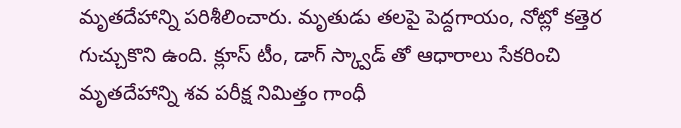మృతదేహాన్ని పరిశీలించారు. మృతుడు తలపై పెద్దగాయం, నోట్లో కత్తెర గుచ్చుకొని ఉంది. క్లూస్ టీం, డాగ్ స్క్వాడ్ తో ఆధారాలు సేకరించి మృతదేహాన్ని శవ పరీక్ష నిమిత్తం గాంధీ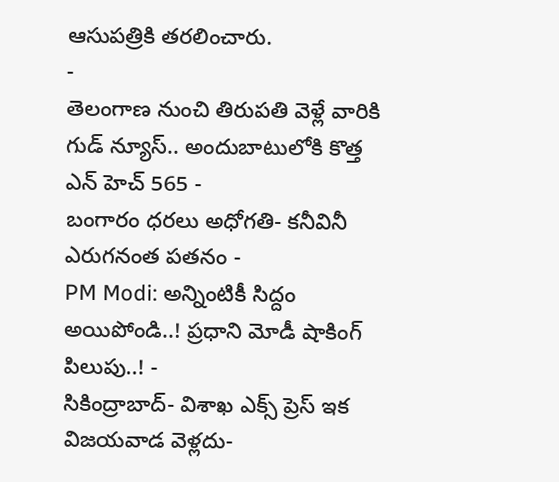ఆసుపత్రికి తరలించారు.
-
తెలంగాణ నుంచి తిరుపతి వెళ్లే వారికి గుడ్ న్యూస్.. అందుబాటులోకి కొత్త ఎన్ హెచ్ 565 -
బంగారం ధరలు అధోగతి- కనీవినీ ఎరుగనంత పతనం -
PM Modi: అన్నింటికీ సిద్దం అయిపోండి..! ప్రధాని మోడీ షాకింగ్ పిలుపు..! -
సికింద్రాబాద్- విశాఖ ఎక్స్ ప్రెస్ ఇక విజయవాడ వెళ్లదు-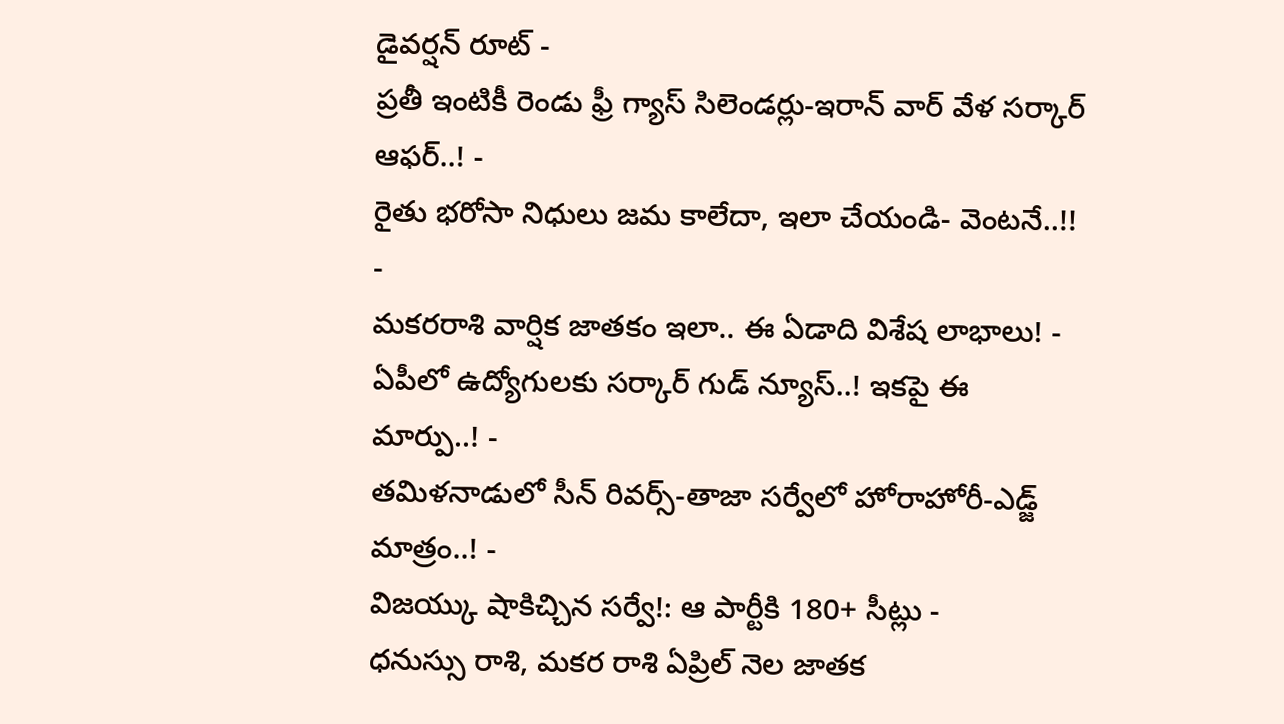డైవర్షన్ రూట్ -
ప్రతీ ఇంటికీ రెండు ఫ్రీ గ్యాస్ సిలెండర్లు-ఇరాన్ వార్ వేళ సర్కార్ ఆఫర్..! -
రైతు భరోసా నిధులు జమ కాలేదా, ఇలా చేయండి- వెంటనే..!! -
మకరరాశి వార్షిక జాతకం ఇలా.. ఈ ఏడాది విశేష లాభాలు! -
ఏపీలో ఉద్యోగులకు సర్కార్ గుడ్ న్యూస్..! ఇకపై ఈ మార్పు..! -
తమిళనాడులో సీన్ రివర్స్-తాజా సర్వేలో హోరాహోరీ-ఎడ్జ్ మాత్రం..! -
విజయ్కు షాకిచ్చిన సర్వే!: ఆ పార్టీకి 180+ సీట్లు -
ధనుస్సు రాశి, మకర రాశి ఏప్రిల్ నెల జాతక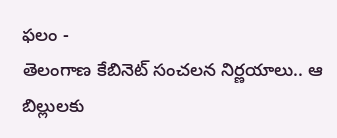ఫలం -
తెలంగాణ కేబినెట్ సంచలన నిర్ణయాలు.. ఆ బిల్లులకు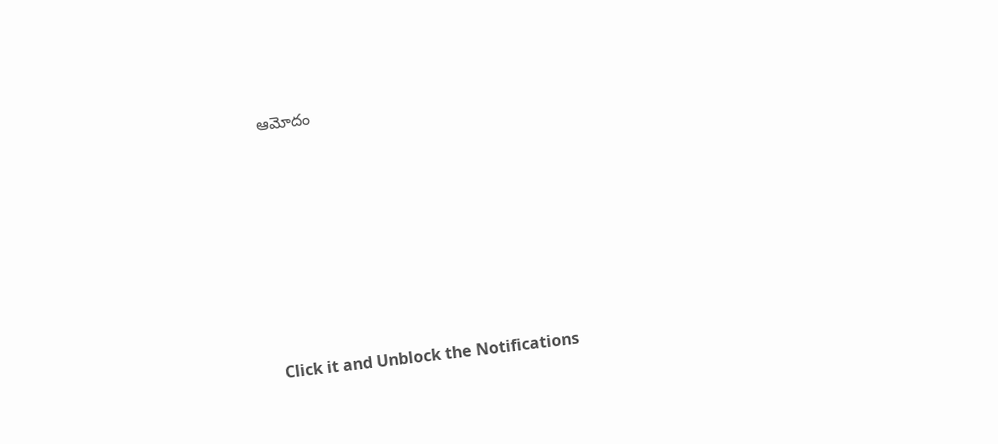ఆమోదం












Click it and Unblock the Notifications